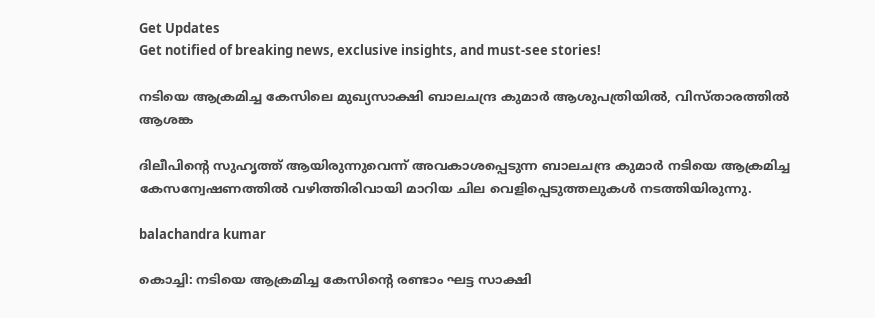Get Updates
Get notified of breaking news, exclusive insights, and must-see stories!

നടിയെ ആക്രമിച്ച കേസിലെ മുഖ്യസാക്ഷി ബാലചന്ദ്ര കുമാര്‍ ആശുപത്രിയിൽ, വിസ്താരത്തിൽ ആശങ്ക

ദിലീപിന്റെ സുഹൃത്ത് ആയിരുന്നുവെന്ന് അവകാശപ്പെടുന്ന ബാലചന്ദ്ര കുമാർ നടിയെ ആക്രമിച്ച കേസന്വേഷണത്തിൽ വഴിത്തിരിവായി മാറിയ ചില വെളിപ്പെടുത്തലുകൾ നടത്തിയിരുന്നു.

balachandra kumar

കൊച്ചി: നടിയെ ആക്രമിച്ച കേസിന്റെ രണ്ടാം ഘട്ട സാക്ഷി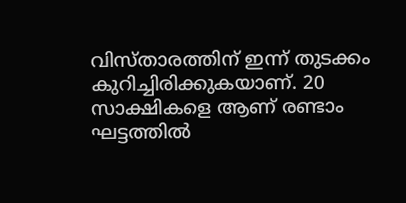വിസ്താരത്തിന് ഇന്ന് തുടക്കം കുറിച്ചിരിക്കുകയാണ്. 20 സാക്ഷികളെ ആണ് രണ്ടാം ഘട്ടത്തില്‍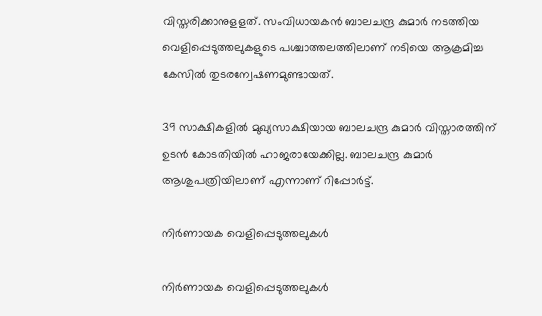വിസ്തരിക്കാനുളളത്. സംവിധായകന്‍ ബാലചന്ദ്ര കുമാര്‍ നടത്തിയ വെളിപ്പെടുത്തലുകളുടെ പശ്ചാത്തലത്തിലാണ് നടിയെ ആക്രമിച്ച കേസില്‍ തുടരന്വേഷണമുണ്ടായത്.

39 സാക്ഷികളില്‍ മുഖ്യസാക്ഷിയായ ബാലചന്ദ്ര കുമാര്‍ വിസ്താരത്തിന് ഉടന്‍ കോടതിയില്‍ ഹാജരായേക്കില്ല. ബാലചന്ദ്ര കുമാര്‍ ആശുപത്രിയിലാണ് എന്നാണ് റിപ്പോര്‍ട്ട്.

നിർണായക വെളിപ്പെടുത്തലുകൾ

നിർണായക വെളിപ്പെടുത്തലുകൾ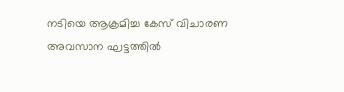നടിയെ ആക്രമിച്ച കേസ് വിചാരണ അവസാന ഘട്ടത്തില്‍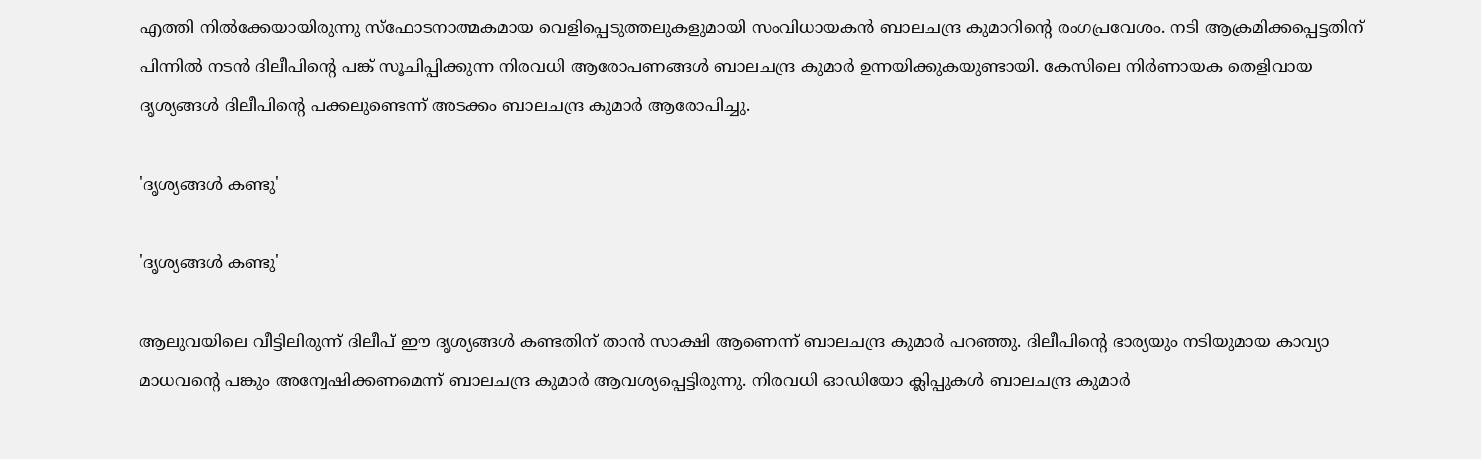എത്തി നില്‍ക്കേയായിരുന്നു സ്‌ഫോടനാത്മകമായ വെളിപ്പെടുത്തലുകളുമായി സംവിധായകന്‍ ബാലചന്ദ്ര കുമാറിന്റെ രംഗപ്രവേശം. നടി ആക്രമിക്കപ്പെട്ടതിന് പിന്നില്‍ നടന്‍ ദിലീപിന്റെ പങ്ക് സൂചിപ്പിക്കുന്ന നിരവധി ആരോപണങ്ങള്‍ ബാലചന്ദ്ര കുമാര്‍ ഉന്നയിക്കുകയുണ്ടായി. കേസിലെ നിര്‍ണായക തെളിവായ ദൃശ്യങ്ങള്‍ ദിലീപിന്റെ പക്കലുണ്ടെന്ന് അടക്കം ബാലചന്ദ്ര കുമാര്‍ ആരോപിച്ചു.

'ദൃശ്യങ്ങൾ കണ്ടു'

'ദൃശ്യങ്ങൾ കണ്ടു'

ആലുവയിലെ വീട്ടിലിരുന്ന് ദിലീപ് ഈ ദൃശ്യങ്ങള്‍ കണ്ടതിന് താന്‍ സാക്ഷി ആണെന്ന് ബാലചന്ദ്ര കുമാര്‍ പറഞ്ഞു. ദിലീപിന്റെ ഭാര്യയും നടിയുമായ കാവ്യാ മാധവന്റെ പങ്കും അന്വേഷിക്കണമെന്ന് ബാലചന്ദ്ര കുമാര്‍ ആവശ്യപ്പെട്ടിരുന്നു. നിരവധി ഓഡിയോ ക്ലിപ്പുകള്‍ ബാലചന്ദ്ര കുമാര്‍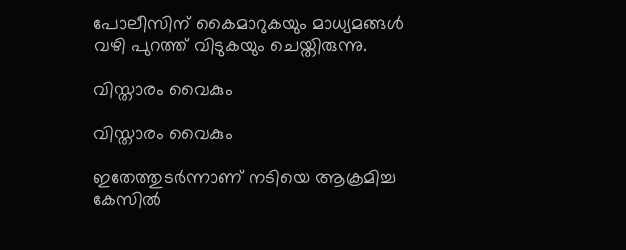പോലീസിന് കൈമാറുകയും മാധ്യമങ്ങള്‍ വഴി പുറത്ത് വിടുകയും ചെയ്തിരുന്നു.

വിസ്താരം വൈകും

വിസ്താരം വൈകും

ഇതേത്തുടര്‍ന്നാണ് നടിയെ ആക്രമിച്ച കേസില്‍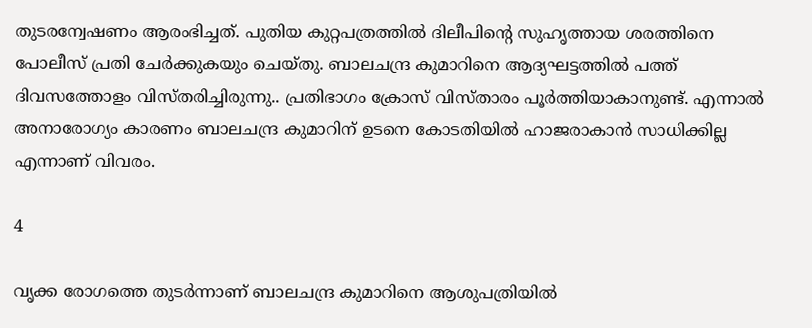തുടരന്വേഷണം ആരംഭിച്ചത്. പുതിയ കുറ്റപത്രത്തില്‍ ദിലീപിന്റെ സുഹൃത്തായ ശരത്തിനെ പോലീസ് പ്രതി ചേര്‍ക്കുകയും ചെയ്തു. ബാലചന്ദ്ര കുമാറിനെ ആദ്യഘട്ടത്തില്‍ പത്ത് ദിവസത്തോളം വിസ്തരിച്ചിരുന്നു.. പ്രതിഭാഗം ക്രോസ് വിസ്താരം പൂര്‍ത്തിയാകാനുണ്ട്. എന്നാല്‍ അനാരോഗ്യം കാരണം ബാലചന്ദ്ര കുമാറിന് ഉടനെ കോടതിയില്‍ ഹാജരാകാന്‍ സാധിക്കില്ല എന്നാണ് വിവരം.

4

വൃക്ക രോഗത്തെ തുടര്‍ന്നാണ് ബാലചന്ദ്ര കുമാറിനെ ആശുപത്രിയില്‍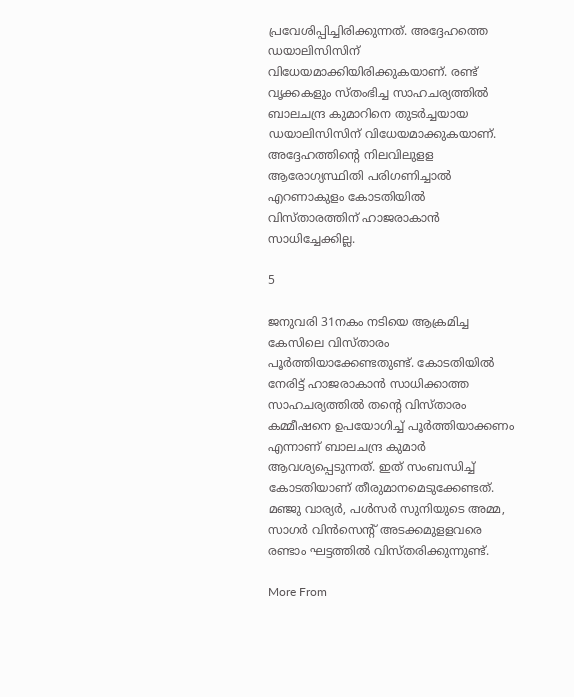പ്രവേശിപ്പിച്ചിരിക്കുന്നത്. അദ്ദേഹത്തെ ഡയാലിസിസിന് വിധേയമാക്കിയിരിക്കുകയാണ്. രണ്ട് വൃക്കകളും സ്തംഭിച്ച സാഹചര്യത്തില്‍ ബാലചന്ദ്ര കുമാറിനെ തുടര്‍ച്ചയായ ഡയാലിസിസിന് വിധേയമാക്കുകയാണ്. അദ്ദേഹത്തിന്റെ നിലവിലുളള ആരോഗ്യസ്ഥിതി പരിഗണിച്ചാല്‍ എറണാകുളം കോടതിയില്‍ വിസ്താരത്തിന് ഹാജരാകാന്‍ സാധിച്ചേക്കില്ല.

5

ജനുവരി 31നകം നടിയെ ആക്രമിച്ച കേസിലെ വിസ്താരം പൂര്‍ത്തിയാക്കേണ്ടതുണ്ട്. കോടതിയില്‍ നേരിട്ട് ഹാജരാകാന്‍ സാധിക്കാത്ത സാഹചര്യത്തില്‍ തന്റെ വിസ്താരം കമ്മീഷനെ ഉപയോഗിച്ച് പൂര്‍ത്തിയാക്കണം എന്നാണ് ബാലചന്ദ്ര കുമാര്‍ ആവശ്യപ്പെടുന്നത്. ഇത് സംബന്ധിച്ച് കോടതിയാണ് തീരുമാനമെടുക്കേണ്ടത്. മഞ്ജു വാര്യര്‍, പള്‍സര്‍ സുനിയുടെ അമ്മ, സാഗര്‍ വിന്‍സെന്റ് അടക്കമുളളവരെ രണ്ടാം ഘട്ടത്തില്‍ വിസ്തരിക്കുന്നുണ്ട്.

More From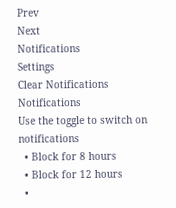Prev
Next
Notifications
Settings
Clear Notifications
Notifications
Use the toggle to switch on notifications
  • Block for 8 hours
  • Block for 12 hours
  •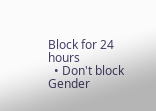Block for 24 hours
  • Don't block
Gender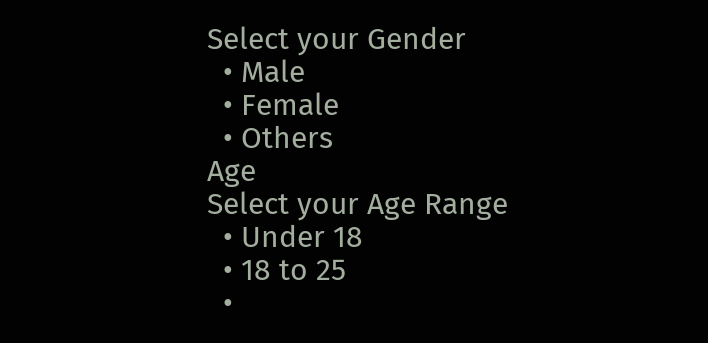Select your Gender
  • Male
  • Female
  • Others
Age
Select your Age Range
  • Under 18
  • 18 to 25
  •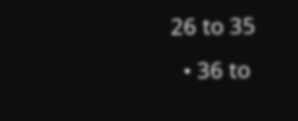26 to 35
  • 36 to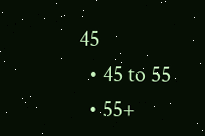45
  • 45 to 55
  • 55+